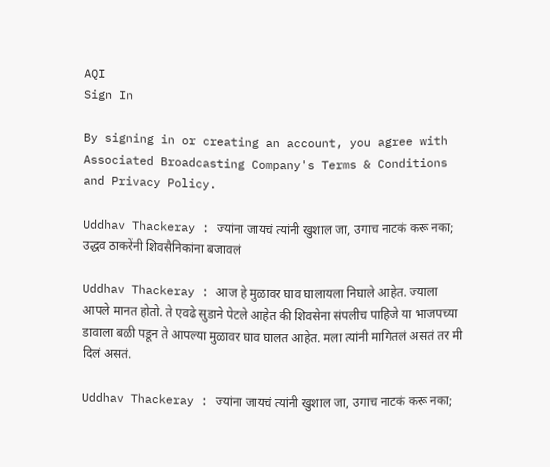AQI
Sign In

By signing in or creating an account, you agree with Associated Broadcasting Company's Terms & Conditions and Privacy Policy.

Uddhav Thackeray : ज्यांना जायचं त्यांनी खुशाल जा, उगाच नाटकं करू नका; उद्धव ठाकरेंनी शिवसैनिकांना बजावलं

Uddhav Thackeray : आज हे मुळावर घाव घालायला निघाले आहेत. ज्याला आपले मानत होतो. ते एवढे सुडाने पेटले आहेत की शिवसेना संपलीच पाहिजे या भाजपच्या डावाला बळी पडून ते आपल्या मुळावर घाव घालत आहेत. मला त्यांनी मागितलं असतं तर मी दिलं असतं.

Uddhav Thackeray : ज्यांना जायचं त्यांनी खुशाल जा, उगाच नाटकं करू नका;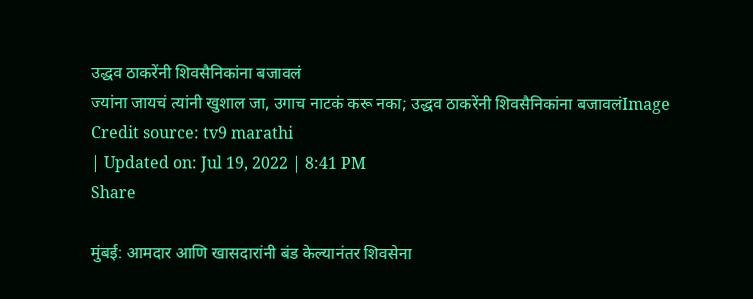उद्धव ठाकरेंनी शिवसैनिकांना बजावलं
ज्यांना जायचं त्यांनी खुशाल जा, उगाच नाटकं करू नका; उद्धव ठाकरेंनी शिवसैनिकांना बजावलंImage Credit source: tv9 marathi
| Updated on: Jul 19, 2022 | 8:41 PM
Share

मुंबई: आमदार आणि खासदारांनी बंड केल्यानंतर शिवसेना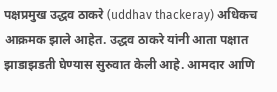पक्षप्रमुख उद्धव ठाकरे (uddhav thackeray) अधिकच आक्रमक झाले आहेत. उद्धव ठाकरे यांनी आता पक्षात झाडाझडती घेण्यास सुरुवात केली आहे. आमदार आणि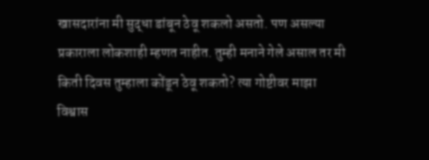खासदारांना मी सुद्धा डांबून ठेवू शकलो असतो. पण असल्या प्रकाराला लोकशाही म्हणत नाहीत. तुम्ही मनाने गेले असाल तर मी किती दिवस तुम्हाला कोंडून ठेवू शकतो? त्या गोष्टीवर माझा विश्वास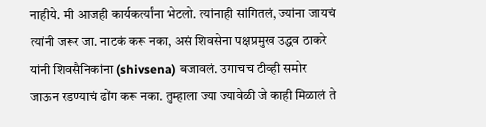नाहीये. मी आजही कार्यकर्त्यांना भेटलो. त्यांनाही सांगितलं, ज्यांना जायचं त्यांनी जरूर जा. नाटकं करू नका, असं शिवसेना पक्षप्रमुख उद्धव ठाकरे यांनी शिवसैनिकांना (shivsena) बजावलं. उगाचच टीव्ही समोर जाऊन रडण्याचं ढोंग करू नका. तुम्हाला ज्या ज्यावेळी जे काही मिळालं ते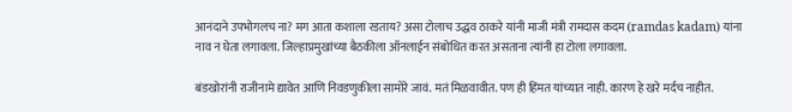आनंदाने उपभोगलच ना? मग आता कशाला रडताय? असा टोलाच उद्धव ठाकरे यांनी माजी मंत्री रामदास कदम (ramdas kadam) यांना नाव न घेता लगावला. जिल्हाप्रमुखांच्या बैठकीला ऑनलाईन संबोधित करत असताना त्यांनी हा टोला लगावला.

बंडखोरांनी राजीनामे द्यावेत आणि निवडणुकीला सामोरे जावं. मतं मिळवावीत. पण ही हिंमत यांच्यात नाही. कारण हे खरे मर्दच नाहीत.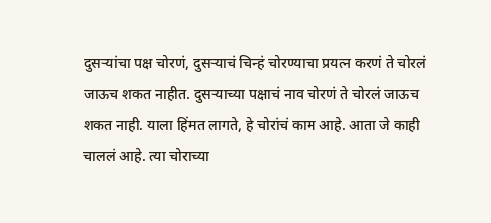दुसऱ्यांचा पक्ष चोरणं, दुसऱ्याचं चिन्हं चोरण्याचा प्रयत्न करणं ते चोरलं जाऊच शकत नाहीत. दुसऱ्याच्या पक्षाचं नाव चोरणं ते चोरलं जाऊच शकत नाही. याला हिंमत लागते, हे चोरांचं काम आहे. आता जे काही चाललं आहे. त्या चोराच्या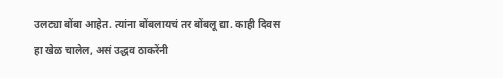उलट्या बोंबा आहेत. त्यांना बोंबलायचं तर बोंबलू द्या. काही दिवस हा खेळ चालेल, असं उद्धव ठाकरेंनी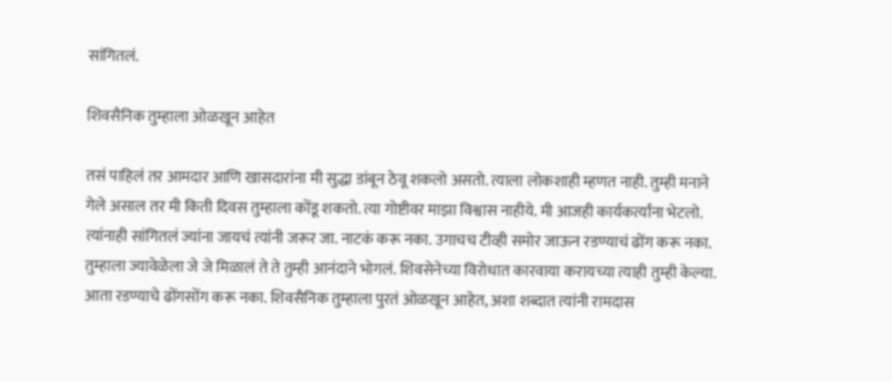सांगितलं.

शिवसैनिक तुम्हाला ओळखून आहेत

तसं पाहिलं तर आमदार आणि खासदारांना मी सुद्धा डांबून ठेवू शकलो असतो. त्याला लोकशाही म्हणत नाही. तुम्ही मनाने गेले असाल तर मी किती दिवस तुम्हाला कोंडू शकतो. त्या गोष्टीवर माझा विश्वास नाहीये. मी आजही कार्यकर्त्यांना भेटलो. त्यांनाही सांगितलं ज्यांना जायचं त्यांनी जरूर जा. नाटकं करू नका. उगाचच टीव्ही समोर जाऊन रडण्याचं ढोंग करू नका. तुम्हाला ज्यावेळेला जे जे मिळालं ते ते तुम्ही आनंदाने भोगलं. शिवसेनेच्या विरोधात कारवाया करायच्या त्याही तुम्ही केल्या. आता रडण्याचे ढोंगसोंग करू नका. शिवसैनिक तुम्हाला पुरतं ओळखून आहेत, अशा शब्दात त्यांनी रामदास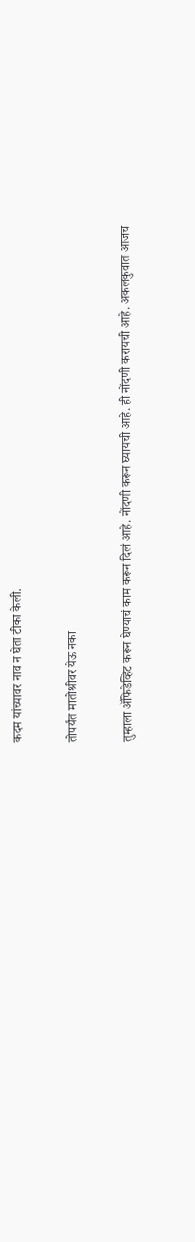कदम यांच्यावर नाव न घेता टीका केली.

तोपर्यंत मातोश्रीवर येऊ नका

तुम्हाला ॲफिडेव्हिट करून घेण्याचं काम करून दिलं आहे. नोंदणी करून घ्यायची आहे. ही नोंदणी करायची आहे. अकलकुवात आजच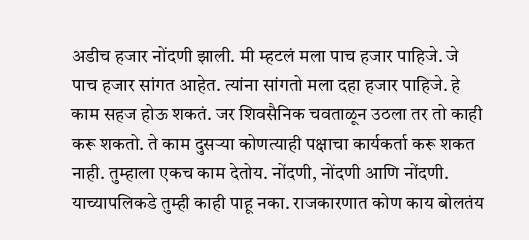अडीच हजार नोंदणी झाली. मी म्हटलं मला पाच हजार पाहिजे. जे पाच हजार सांगत आहेत. त्यांना सांगतो मला दहा हजार पाहिजे. हे काम सहज होऊ शकतं. जर शिवसैनिक चवताळून उठला तर तो काही करू शकतो. ते काम दुसऱ्या कोणत्याही पक्षाचा कार्यकर्ता करू शकत नाही. तुम्हाला एकच काम देतोय. नोंदणी, नोंदणी आणि नोंदणी. याच्यापलिकडे तुम्ही काही पाहू नका. राजकारणात कोण काय बोलतंय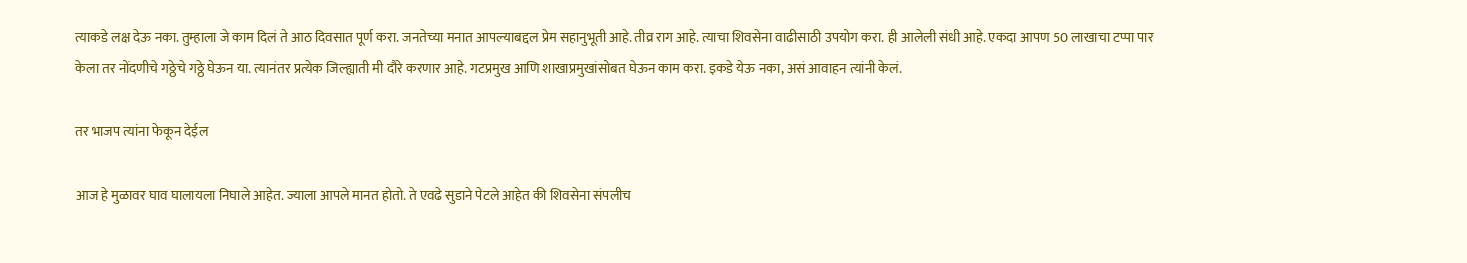त्याकडे लक्ष देऊ नका. तुम्हाला जे काम दिलं ते आठ दिवसात पूर्ण करा. जनतेच्या मनात आपल्याबद्दल प्रेम सहानुभूती आहे. तीव्र राग आहे. त्याचा शिवसेना वाढीसाठी उपयोग करा. ही आलेली संधी आहे. एकदा आपण 50 लाखाचा टप्पा पार केला तर नोंदणीचे गठ्ठेचे गठ्ठे घेऊन या. त्यानंतर प्रत्येक जिल्ह्याती मी दौरे करणार आहे. गटप्रमुख आणि शाखाप्रमुखांसोबत घेऊन काम करा. इकडे येऊ नका, असं आवाहन त्यांनी केलं.

तर भाजप त्यांना फेकून देईल

आज हे मुळावर घाव घालायला निघाले आहेत. ज्याला आपले मानत होतो. ते एवढे सुडाने पेटले आहेत की शिवसेना संपलीच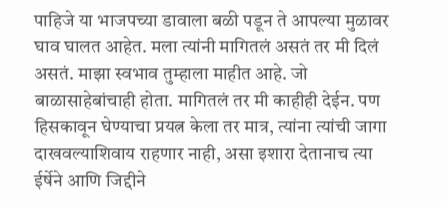पाहिजे या भाजपच्या डावाला बळी पडून ते आपल्या मुळावर घाव घालत आहेत. मला त्यांनी मागितलं असतं तर मी दिलं असतं. माझा स्वभाव तुम्हाला माहीत आहे. जो बाळासाहेबांचाही होता. मागितलं तर मी काहीही देईन. पण हिसकावून घेण्याचा प्रयत्न केला तर मात्र, त्यांना त्यांची जागा दाखवल्याशिवाय राहणार नाही, असा इशारा देतानाच त्या ईर्षेने आणि जिद्दीने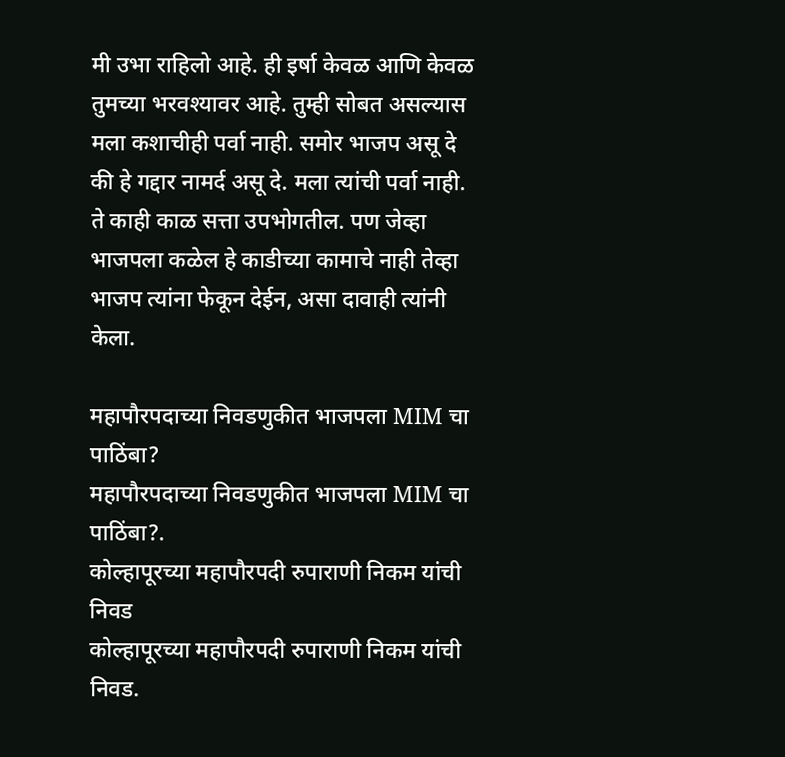मी उभा राहिलो आहे. ही इर्षा केवळ आणि केवळ तुमच्या भरवश्यावर आहे. तुम्ही सोबत असल्यास मला कशाचीही पर्वा नाही. समोर भाजप असू दे की हे गद्दार नामर्द असू दे. मला त्यांची पर्वा नाही. ते काही काळ सत्ता उपभोगतील. पण जेव्हा भाजपला कळेल हे काडीच्या कामाचे नाही तेव्हा भाजप त्यांना फेकून देईन, असा दावाही त्यांनी केला.

महापौरपदाच्या निवडणुकीत भाजपला MIM चा पाठिंबा?
महापौरपदाच्या निवडणुकीत भाजपला MIM चा पाठिंबा?.
कोल्हापूरच्या महापौरपदी रुपाराणी निकम यांची निवड
कोल्हापूरच्या महापौरपदी रुपाराणी निकम यांची निवड.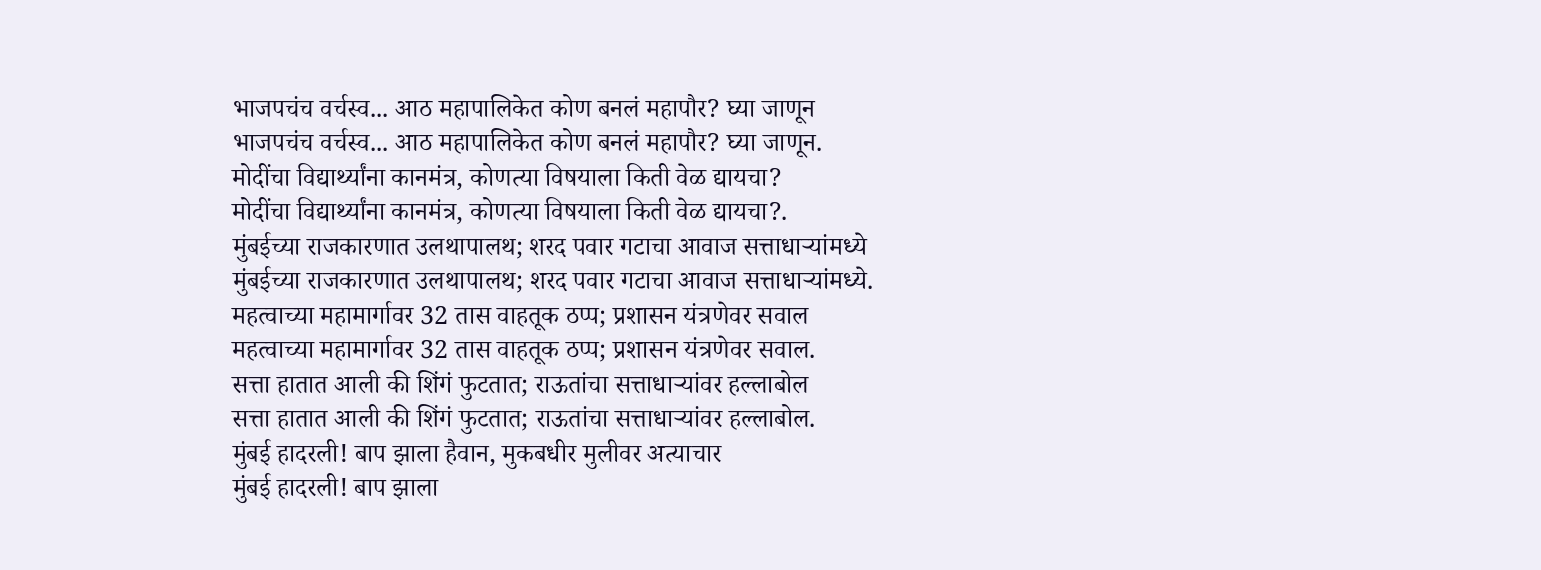भाजपचंच वर्चस्व... आठ महापालिकेत कोण बनलं महापौर? घ्या जाणून
भाजपचंच वर्चस्व... आठ महापालिकेत कोण बनलं महापौर? घ्या जाणून.
मोदींचा विद्यार्थ्यांना कानमंत्र, कोणत्या विषयाला किती वेळ द्यायचा?
मोदींचा विद्यार्थ्यांना कानमंत्र, कोणत्या विषयाला किती वेळ द्यायचा?.
मुंबईच्या राजकारणात उलथापालथ; शरद पवार गटाचा आवाज सत्ताधाऱ्यांमध्ये
मुंबईच्या राजकारणात उलथापालथ; शरद पवार गटाचा आवाज सत्ताधाऱ्यांमध्ये.
महत्वाच्या महामार्गावर 32 तास वाहतूक ठप्प; प्रशासन यंत्रणेवर सवाल
महत्वाच्या महामार्गावर 32 तास वाहतूक ठप्प; प्रशासन यंत्रणेवर सवाल.
सत्ता हातात आली की शिंगं फुटतात; राऊतांचा सत्ताधाऱ्यांवर हल्लाबोल
सत्ता हातात आली की शिंगं फुटतात; राऊतांचा सत्ताधाऱ्यांवर हल्लाबोल.
मुंबई हादरली! बाप झाला हैवान, मुकबधीर मुलीवर अत्याचार
मुंबई हादरली! बाप झाला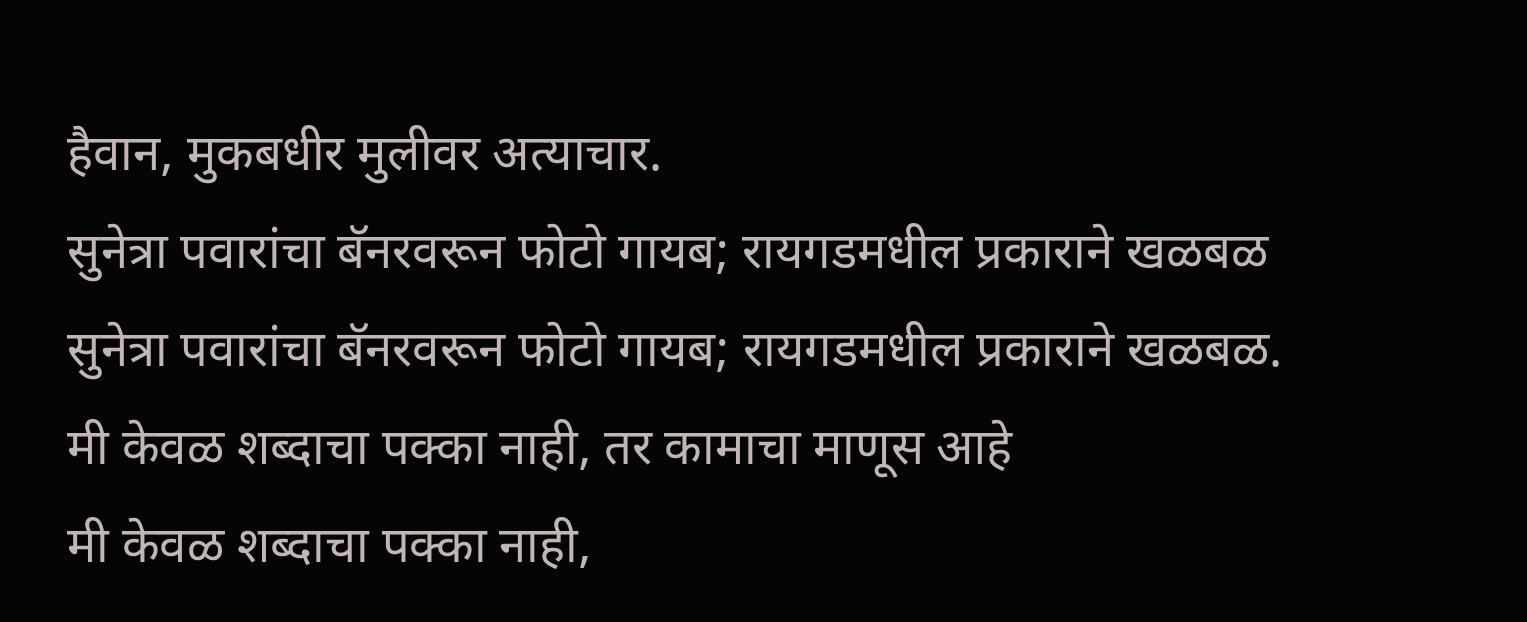हैवान, मुकबधीर मुलीवर अत्याचार.
सुनेत्रा पवारांचा बॅनरवरून फोटो गायब; रायगडमधील प्रकाराने खळबळ
सुनेत्रा पवारांचा बॅनरवरून फोटो गायब; रायगडमधील प्रकाराने खळबळ.
मी केवळ शब्दाचा पक्का नाही, तर कामाचा माणूस आहे
मी केवळ शब्दाचा पक्का नाही,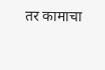तर कामाचा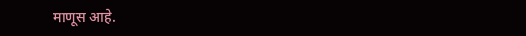माणूस आहे.